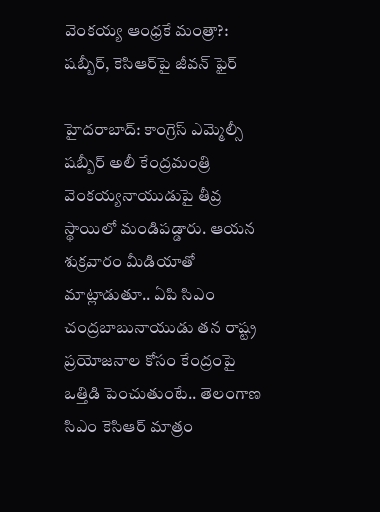వెంకయ్య ఆంధ్రకే మంత్రా?: షబ్బీర్, కెసిఆర్‌పై జీవన్ ఫైర్

హైదరాబాద్: కాంగ్రెస్ ఎమ్మెల్సీ షబ్బీర్ అలీ కేంద్రమంత్రి వెంకయ్యనాయుడుపై తీవ్ర స్థాయిలో మండిపడ్డారు. ఆయన శుక్రవారం మీడియాతో మాట్లాడుతూ.. ఏపి సిఎం చంద్రబాబునాయుడు తన రాష్ట్ర ప్రయోజనాల కోసం కేంద్రంపై ఒత్తిడి పెంచుతుంటే.. తెలంగాణ సిఎం కెసిఆర్ మాత్రం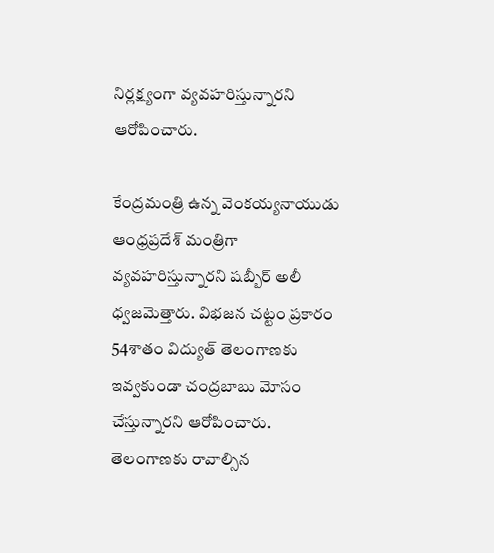నిర్లక్ష్యంగా వ్యవహరిస్తున్నారని ఆరోపించారు.

కేంద్రమంత్రి ఉన్న వెంకయ్యనాయుడు ఆంధ్రప్రదేశ్ మంత్రిగా వ్యవహరిస్తున్నారని షబ్బీర్ అలీ ధ్వజమెత్తారు. విభజన చట్టం ప్రకారం 54శాతం విద్యుత్ తెలంగాణకు ఇవ్వకుండా చంద్రబాబు మోసం చేస్తున్నారని ఆరోపించారు. తెలంగాణకు రావాల్సిన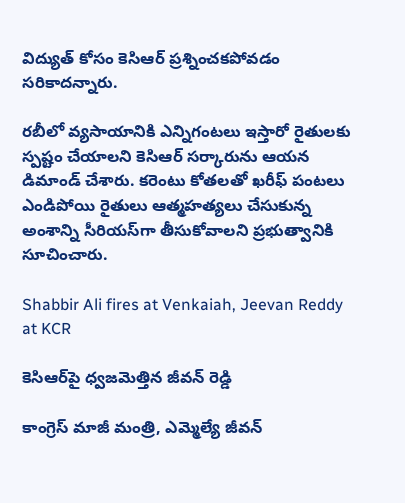విద్యుత్ కోసం కెసిఆర్ ప్రశ్నించకపోవడం సరికాదన్నారు.

రబీలో వ్యసాయానికి ఎన్నిగంటలు ఇస్తారో రైతులకు స్పష్టం చేయాలని కెసిఆర్ సర్కారును ఆయన డిమాండ్ చేశారు. కరెంటు కోతలతో ఖరీఫ్ పంటలు ఎండిపోయి రైతులు ఆత్మహత్యలు చేసుకున్న అంశాన్ని సీరియస్‌గా తీసుకోవాలని ప్రభుత్వానికి సూచించారు.

Shabbir Ali fires at Venkaiah, Jeevan Reddy at KCR

కెసిఆర్‌పై ధ్వజమెత్తిన జీవన్ రెడ్డి

కాంగ్రెస్ మాజీ మంత్రి, ఎమ్మెల్యే జీవన్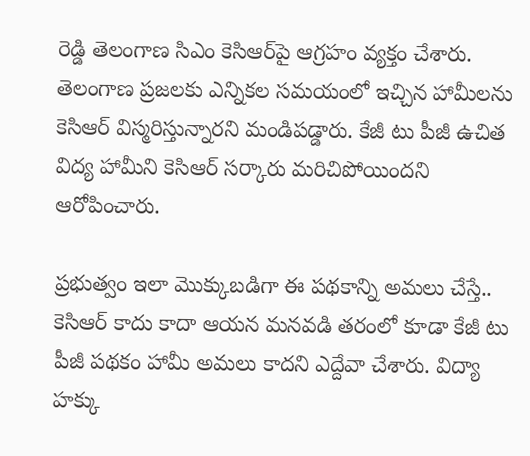రెడ్డి తెలంగాణ సిఎం కెసిఆర్‌పై ఆగ్రహం వ్యక్తం చేశారు. తెలంగాణ ప్రజలకు ఎన్నికల సమయంలో ఇచ్చిన హామీలను కెసిఆర్ విస్మరిస్తున్నారని మండిపడ్డారు. కేజీ టు పీజీ ఉచిత విద్య హామీని కెసిఆర్ సర్కారు మరిచిపోయిందని ఆరోపించారు.

ప్రభుత్వం ఇలా మొక్కుబడిగా ఈ పథకాన్ని అమలు చేస్తే.. కెసిఆర్‌ కాదు కాదా ఆయన మనవడి తరంలో కూడా కేజీ టు పీజీ పథకం హామీ అమలు కాదని ఎద్దేవా చేశారు. విద్యా హక్కు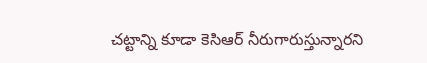చట్టాన్ని కూడా కెసిఆర్ నీరుగారుస్తున్నారని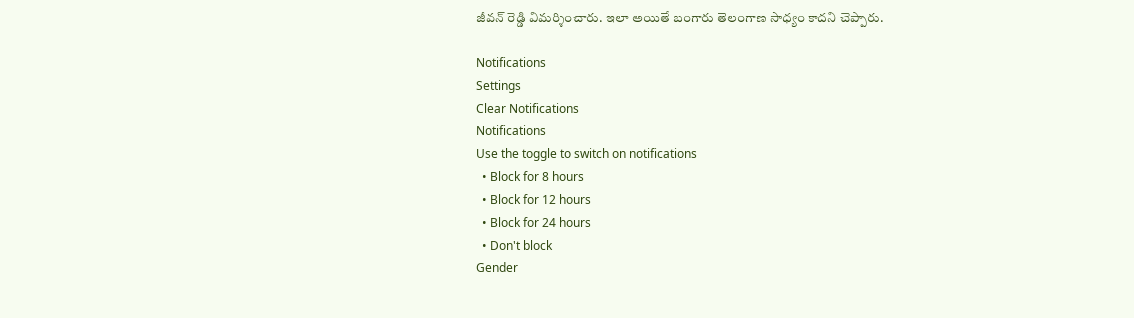జీవన్ రెడ్డి విమర్శించారు. ఇలా అయితే బంగారు తెలంగాణ సాధ్యం కాదని చెప్పారు.

Notifications
Settings
Clear Notifications
Notifications
Use the toggle to switch on notifications
  • Block for 8 hours
  • Block for 12 hours
  • Block for 24 hours
  • Don't block
Gender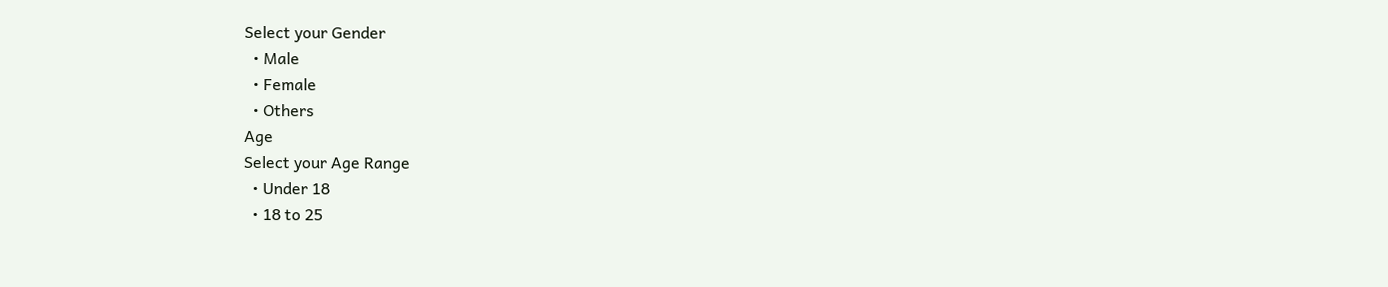Select your Gender
  • Male
  • Female
  • Others
Age
Select your Age Range
  • Under 18
  • 18 to 25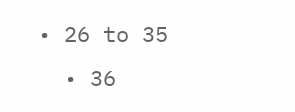• 26 to 35
  • 36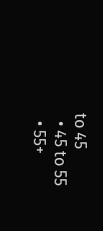to 45
  • 45 to 55
  • 55+